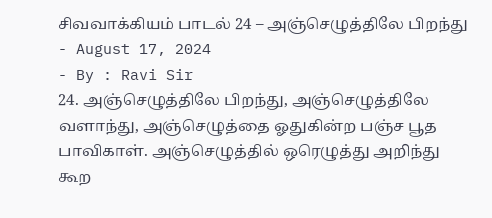சிவவாக்கியம் பாடல் 24 – அஞ்செழுத்திலே பிறந்து
- August 17, 2024
- By : Ravi Sir
24. அஞ்செழுத்திலே பிறந்து, அஞ்செழுத்திலே வளாந்து, அஞ்செழுத்தை ஓதுகின்ற பஞ்ச பூத பாவிகாள். அஞ்செழுத்தில் ஒரெழுத்து அறிந்து கூற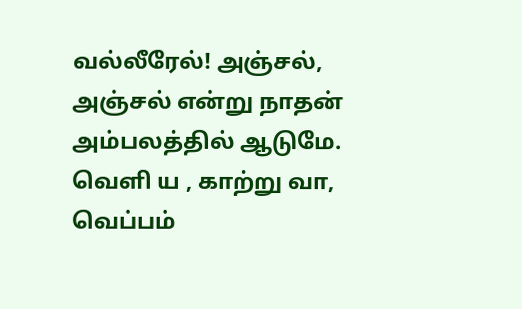வல்லீரேல்! அஞ்சல், அஞ்சல் என்று நாதன் அம்பலத்தில் ஆடுமே. வெளி ய , காற்று வா, வெப்பம்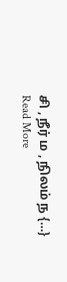சி , நீர் ம , நிலம் ந {…}
Read More